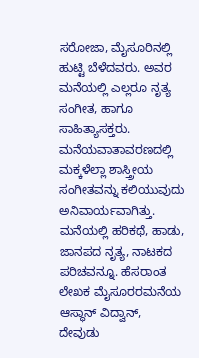ಸರೋಜಾ, ಮೈಸೂರಿನಲ್ಲಿ ಹುಟ್ಟಿ ಬೆಳೆದವರು. ಅವರ ಮನೆಯಲ್ಲಿ ಎಲ್ಲರೂ ನೃತ್ಯ ಸಂಗೀತ, ಹಾಗೂ ಸಾಹಿತ್ಯಾಸಕ್ತರು. ಮನೆಯವಾತಾವರಣದಲ್ಲಿ ಮಕ್ಕಳೆಲ್ಲಾ ಶಾಸ್ತ್ರೀಯ ಸಂಗೀತವನ್ನು ಕಲಿಯುವುದು ಅನಿವಾರ್ಯವಾಗಿತ್ತು. ಮನೆಯಲ್ಲಿ ಹರಿಕಥೆ, ಹಾಡು, ಜಾನಪದ ನೃತ್ಯ, ನಾಟಕದ ಪರಿಚವನ್ನೂ. ಹೆಸರಾಂತ ಲೇಖಕ ಮೈಸೂರರಮನೆಯ ಆಸ್ಥಾನ್ ವಿದ್ವಾನ್, ದೇವುಡು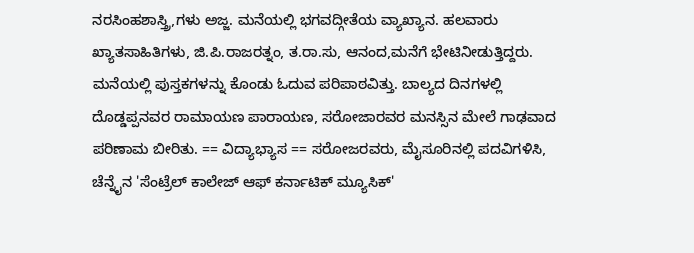ನರಸಿಂಹಶಾಸ್ತ್ರಿ,ಗಳು ಅಜ್ಜ. ಮನೆಯಲ್ಲಿ ಭಗವದ್ಗೀತೆಯ ವ್ಯಾಖ್ಯಾನ. ಹಲವಾರು ಖ್ಯಾತಸಾಹಿತಿಗಳು, ಜಿ.ಪಿ.ರಾಜರತ್ನಂ, ತ.ರಾ.ಸು, ಆನಂದ,ಮನೆಗೆ ಭೇಟಿನೀಡುತ್ತಿದ್ದರು. ಮನೆಯಲ್ಲಿ ಪುಸ್ತಕಗಳನ್ನು ಕೊಂಡು ಓದುವ ಪರಿಪಾಠವಿತ್ತು. ಬಾಲ್ಯದ ದಿನಗಳಲ್ಲಿ ದೊಡ್ಡಪ್ಪನವರ ರಾಮಾಯಣ ಪಾರಾಯಣ, ಸರೋಜಾರವರ ಮನಸ್ಸಿನ ಮೇಲೆ ಗಾಢವಾದ ಪರಿಣಾಮ ಬೀರಿತು. == ವಿದ್ಯಾಭ್ಯಾಸ == ಸರೋಜರವರು, ಮೈಸೂರಿನಲ್ಲಿ ಪದವಿಗಳಿಸಿ, ಚೆನ್ನೈನ 'ಸೆಂಟ್ರೆಲ್ ಕಾಲೇಜ್ ಆಫ್ ಕರ್ನಾಟಿಕ್ ಮ್ಯೂಸಿಕ್'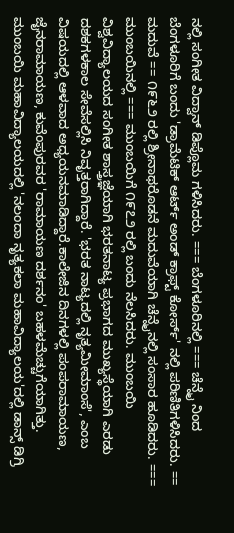ನಲ್ಲಿ ಸಂಗೀತ ವಿದ್ವಾನ್ ಡಿಪ್ಲೊಮ ಗಳಿಸಿದರು. === ಬೆಂಗಳೂರಿನಲ್ಲಿ === ಚೆನ್ನೈ ನಿಂದ ಬೆಂಗಳೂರಿಗೆ ಬಂದು 'ಡ್ರಾಮೆಟಿಕ್ ಆರ್ಟ್ ಅಂಡ್ ಕ್ರಾಫ್ಟ್ ಕೋರ್ಸ್' ನಲ್ಲಿ ಪರಿಣಿತಿಗಳಿಸಿದರು. == ಮದುವೆ == ೧೯೬೨ ರಲ್ಲಿ ಶ್ರೀನಾಥರೊಡನೆ ಮದುವೆಯಾಗಿ ಚೆನ್ನೈನಲ್ಲಿ ಸಂಸಾರ ಹೂಡಿದರು. === ಮುಂಬಯಿನಲ್ಲಿ === ಮುಂಬಯಿಗೆ ೧೯೭೨ ರಲ್ಲಿ ಬಂದು ನೆಲಸಿದರು. ಮುಂಬಯಿ ವಿಶ್ವವಿದ್ಯಾಲಯದ ಸಂಗೀತ ಶಾಸ್ತ್ರಜ್ಞೆಯಾಗಿ ಭರತನಾಟ್ಯ ಪ್ರಭಾಗದ ಮುಖ್ಯಸ್ಥೆಯಾಗಿ ಎರಡು ದಶಕಗಳಕಾಲ ಸೇವೆಸಲ್ಲಿಸಿ ನಿವೃತ್ತರಾಗಿದ್ದಾರೆ. 'ಭರತ ನಾಟ್ಯದಲ್ಲಿ ನೃತ್ಯಮೀಮಾಂಸೆ', ಎಂಬ ವಿಷಯದಲ್ಲಿ ಆಳವಾದ ಅಧ್ಯಯನಮಾಡಿದ್ದಾರೆ.ಕಾಲೇಜಿನ ದಿನಗಳಲ್ಲಿ ಪಂಪರಾಮಾಯಣ, ಜೈನರಾಮಾಯಣ, ಕುವೆಂಪುರವರ 'ರಾಮಾಯಣ ದರ್ಶನಂ' ಬಹಳಮೆಚ್ಚುಗೆಯಾಗಿತ್ತು. ಮುಂಬಯಿ ಮಹಾವಿದ್ಯಾಲಯದಲ್ಲಿ 'ನಲಂದಾ ನೃತ್ಯಕಲಾ ಮಹಾವಿದ್ಯಾಲಯ'ದಲ್ಲಿ ಡಾನ್ಸ್ ಡಿಗ್ರಿ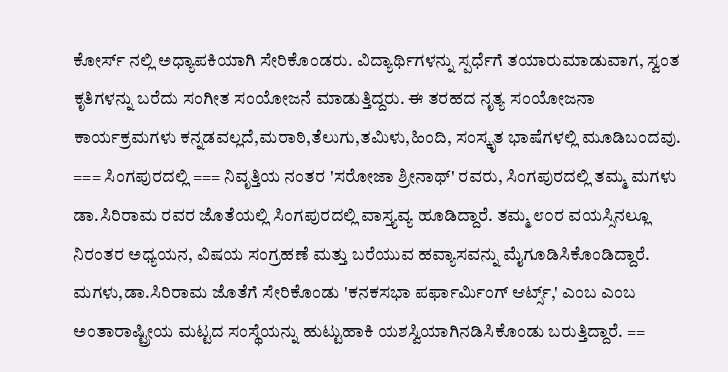ಕೋರ್ಸ್ ನಲ್ಲಿ ಅಧ್ಯಾಪಕಿಯಾಗಿ ಸೇರಿಕೊಂಡರು. ವಿದ್ಯಾರ್ಥಿಗಳನ್ನು ಸ್ಪರ್ಧೆಗೆ ತಯಾರುಮಾಡುವಾಗ, ಸ್ವಂತ ಕೃತಿಗಳನ್ನು ಬರೆದು ಸಂಗೀತ ಸಂಯೋಜನೆ ಮಾಡುತ್ತಿದ್ದರು. ಈ ತರಹದ ನೃತ್ಯ ಸಂಯೋಜನಾ ಕಾರ್ಯಕ್ರಮಗಳು ಕನ್ನಡವಲ್ಲದೆ,ಮರಾಠಿ,ತೆಲುಗು,ತಮಿಳು,ಹಿಂದಿ, ಸಂಸ್ಕೃತ ಭಾಷೆಗಳಲ್ಲಿ ಮೂಡಿಬಂದವು. === ಸಿಂಗಪುರದಲ್ಲಿ === ನಿವೃತ್ತಿಯ ನಂತರ 'ಸರೋಜಾ ಶ್ರೀನಾಥ್' ರವರು, ಸಿಂಗಪುರದಲ್ಲಿ ತಮ್ಮ ಮಗಳು ಡಾ.ಸಿರಿರಾಮ ರವರ ಜೊತೆಯಲ್ಲಿ ಸಿಂಗಪುರದಲ್ಲಿ ವಾಸ್ತ್ಯವ್ಯ ಹೂಡಿದ್ದಾರೆ. ತಮ್ಮ ೮೦ರ ವಯಸ್ಸಿನಲ್ಲೂ ನಿರಂತರ ಅಧ್ಯಯನ, ವಿಷಯ ಸಂಗ್ರಹಣೆ ಮತ್ತು ಬರೆಯುವ ಹವ್ಯಾಸವನ್ನು ಮೈಗೂಡಿಸಿಕೊಂಡಿದ್ದಾರೆ. ಮಗಳು,ಡಾ.ಸಿರಿರಾಮ ಜೊತೆಗೆ ಸೇರಿಕೊಂಡು 'ಕನಕಸಭಾ ಪರ್ಫಾರ್ಮಿಂಗ್ ಆರ್ಟ್ಸ್,' ಎಂಬ ಎಂಬ ಅಂತಾರಾಷ್ಟ್ರೀಯ ಮಟ್ಟದ ಸಂಸ್ಥೆಯನ್ನು ಹುಟ್ಟುಹಾಕಿ ಯಶಸ್ವಿಯಾಗಿನಡಿಸಿಕೊಂಡು ಬರುತ್ತಿದ್ದಾರೆ. ==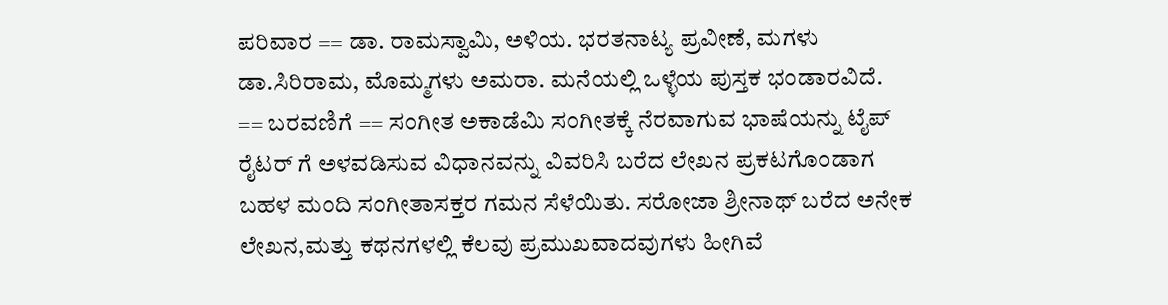ಪರಿವಾರ == ಡಾ. ರಾಮಸ್ವಾಮಿ, ಅಳಿಯ. ಭರತನಾಟ್ಯ ಪ್ರವೀಣೆ, ಮಗಳು ಡಾ.ಸಿರಿರಾಮ, ಮೊಮ್ಮಗಳು ಅಮರಾ. ಮನೆಯಲ್ಲಿ ಒಳ್ಳೆಯ ಪುಸ್ತಕ ಭಂಡಾರವಿದೆ. == ಬರವಣಿಗೆ == ಸಂಗೀತ ಅಕಾಡೆಮಿ ಸಂಗೀತಕ್ಕೆ ನೆರವಾಗುವ ಭಾಷೆಯನ್ನು ಟೈಪ್ ರೈಟರ್ ಗೆ ಅಳವಡಿಸುವ ವಿಧಾನವನ್ನು ವಿವರಿಸಿ ಬರೆದ ಲೇಖನ ಪ್ರಕಟಗೊಂಡಾಗ ಬಹಳ ಮಂದಿ ಸಂಗೀತಾಸಕ್ತರ ಗಮನ ಸೆಳೆಯಿತು. ಸರೋಜಾ ಶ್ರೀನಾಥ್ ಬರೆದ ಅನೇಕ ಲೇಖನ,ಮತ್ತು ಕಥನಗಳಲ್ಲಿ ಕೆಲವು ಪ್ರಮುಖವಾದವುಗಳು ಹೀಗಿವೆ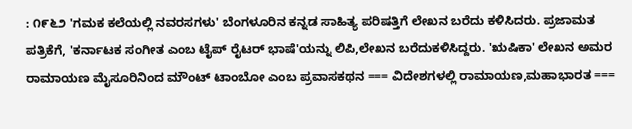: ೧೯೬೨ 'ಗಮಕ ಕಲೆಯಲ್ಲಿ ನವರಸಗಳು' ಬೆಂಗಳೂರಿನ ಕನ್ನಡ ಸಾಹಿತ್ಯ ಪರಿಷತ್ತಿಗೆ ಲೇಖನ ಬರೆದು ಕಳಿಸಿದರು. ಪ್ರಜಾಮತ ಪತ್ರಿಕೆಗೆ, 'ಕರ್ನಾಟಕ ಸಂಗೀತ ಎಂಬ ಟೈಪ್ ರೈಟರ್ ಭಾಷೆ'ಯನ್ನು ಲಿಪಿ,ಲೇಖನ ಬರೆದುಕಳಿಸಿದ್ದರು. 'ಋಷಿಕಾ' ಲೇಖನ ಅಮರ ರಾಮಾಯಣ ಮೈಸೂರಿನಿಂದ ಮೌಂಟ್ ಟಾಂಬೋ ಎಂಬ ಪ್ರವಾಸಕಥನ === ವಿದೇಶಗಳಲ್ಲಿ ರಾಮಾಯಣ,ಮಹಾಭಾರತ ===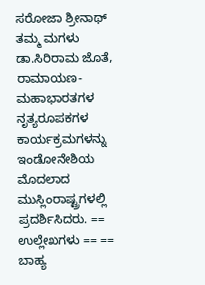ಸರೋಜಾ ಶ್ರೀನಾಥ್ ತಮ್ಮ ಮಗಳು ಡಾ.ಸಿರಿರಾಮ ಜೊತೆ, ರಾಮಾಯಣ-ಮಹಾಭಾರತಗಳ ನೃತ್ಯರೂಪಕಗಳ ಕಾರ್ಯಕ್ರಮಗಳನ್ನು ಇಂಡೋನೇಶಿಯ ಮೊದಲಾದ ಮುಸ್ಲಿಂರಾಷ್ಟ್ರಗಳಲ್ಲಿ ಪ್ರದರ್ಶಿಸಿದರು. == ಉಲ್ಲೇಖಗಳು == == ಬಾಹ್ಯ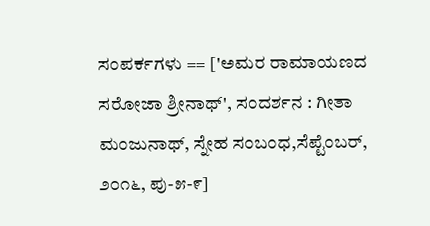ಸಂಪರ್ಕಗಳು == ['ಅಮರ ರಾಮಾಯಣದ ಸರೋಜಾ ಶ್ರೀನಾಥ್', ಸಂದರ್ಶನ : ಗೀತಾ ಮಂಜುನಾಥ್, ಸ್ನೇಹ ಸಂಬಂಧ,ಸೆಪ್ಟೆಂಬರ್, ೨೦೧೬, ಪು-೫-೯]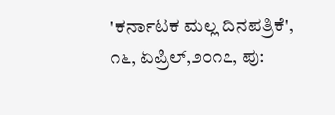'ಕರ್ನಾಟಕ ಮಲ್ಲ ದಿನಪತ್ರಿಕೆ', ೧೬, ಏಪ್ರಿಲ್,೨೦೧೭, ಪು: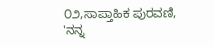೦೨,ಸಾಪ್ತಾಹಿಕ ಪುರವಣಿ, 'ನನ್ನ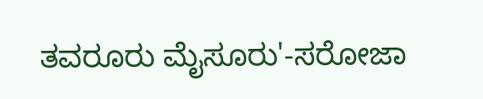ತವರೂರು ಮೈಸೂರು'-ಸರೋಜಾ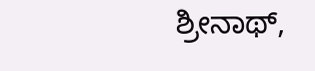ಶ್ರೀನಾಥ್,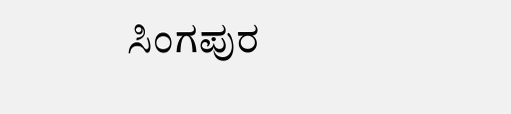ಸಿಂಗಪುರ